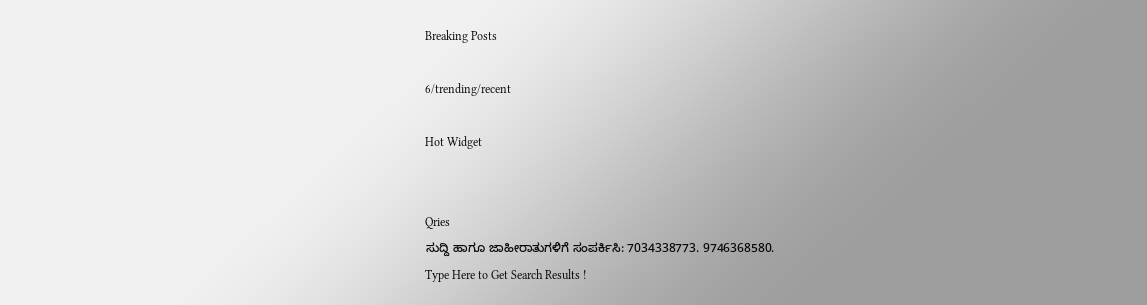Breaking Posts

6/trending/recent

Hot Widget


Qries
ಸುದ್ದಿ ಹಾಗೂ ಜಾಹೀರಾತುಗಳಿಗೆ ಸಂಪರ್ಕಿಸಿ: 7034338773. 9746368580.
Type Here to Get Search Results !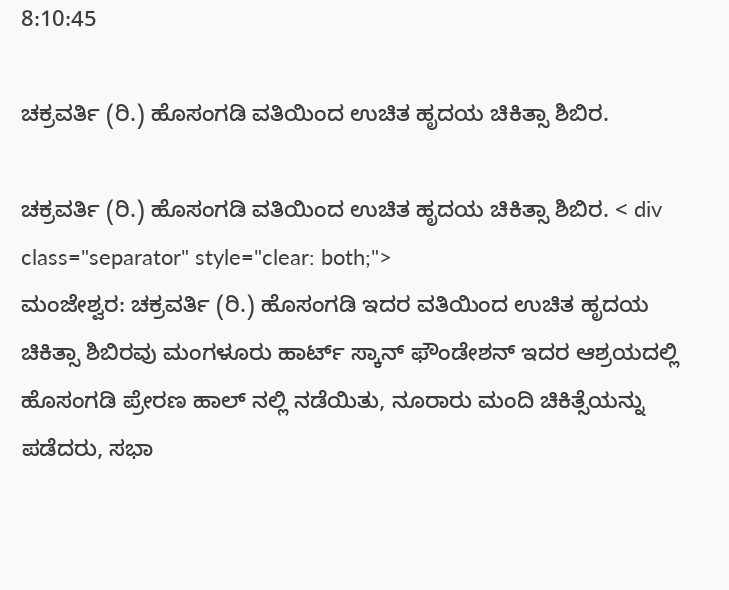8:10:45

ಚಕ್ರವರ್ತಿ (ರಿ.) ಹೊಸಂಗಡಿ ವತಿಯಿಂದ ಉಚಿತ ಹೃದಯ ಚಿಕಿತ್ಸಾ ಶಿಬಿರ.

ಚಕ್ರವರ್ತಿ (ರಿ.) ಹೊಸಂಗಡಿ ವತಿಯಿಂದ ಉಚಿತ ಹೃದಯ ಚಿಕಿತ್ಸಾ ಶಿಬಿರ. < div class="separator" style="clear: both;">
ಮಂಜೇಶ್ವರ: ಚಕ್ರವರ್ತಿ (ರಿ.) ಹೊಸಂಗಡಿ ಇದರ ವತಿಯಿಂದ ಉಚಿತ ಹೃದಯ ಚಿಕಿತ್ಸಾ ಶಿಬಿರವು ಮಂಗಳೂರು ಹಾರ್ಟ್ ಸ್ಕಾನ್ ಫೌಂಡೇಶನ್ ಇದರ ಆಶ್ರಯದಲ್ಲಿ ಹೊಸಂಗಡಿ ಪ್ರೇರಣ ಹಾಲ್ ನಲ್ಲಿ ನಡೆಯಿತು, ನೂರಾರು ಮಂದಿ ಚಿಕಿತ್ಸೆಯನ್ನು ಪಡೆದರು, ಸಭಾ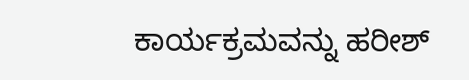ಕಾರ್ಯಕ್ರಮವನ್ನು ಹರೀಶ್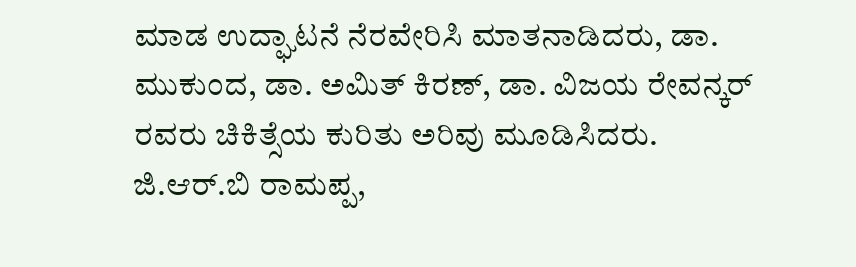ಮಾಡ ಉದ್ಘಾಟನೆ ನೆರವೇರಿಸಿ ಮಾತನಾಡಿದರು, ಡಾ. ಮುಕುಂದ, ಡಾ. ಅಮಿತ್ ಕಿರಣ್, ಡಾ. ವಿಜಯ ರೇವನ್ಕರ್ ರವರು ಚಿಕಿತ್ಸೆಯ ಕುರಿತು ಅರಿವು ಮೂಡಿಸಿದರು. ಜಿ.ಆರ್.ಬಿ ರಾಮಪ್ಪ,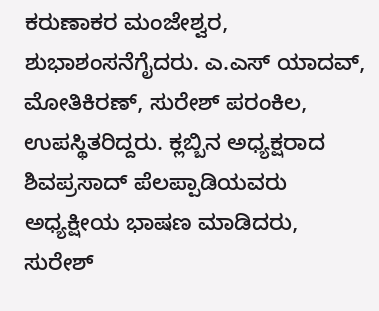ಕರುಣಾಕರ ಮಂಜೇಶ್ವರ, ಶುಭಾಶಂಸನೆಗೈದರು. ಎ.ಎಸ್ ಯಾದವ್, ಮೋತಿಕಿರಣ್, ಸುರೇಶ್ ಪರಂಕಿಲ, ಉಪಸ್ಥಿತರಿದ್ದರು. ಕ್ಲಬ್ಬಿನ ಅಧ್ಯಕ್ಷರಾದ ಶಿವಪ್ರಸಾದ್ ಪೆಲಪ್ಪಾಡಿಯವರು ಅಧ್ಯಕ್ಷೀಯ ಭಾಷಣ ಮಾಡಿದರು,
ಸುರೇಶ್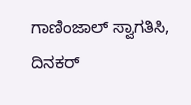ಗಾಣಿಂಜಾಲ್ ‌ಸ್ವಾಗತಿಸಿ, ದಿನಕರ್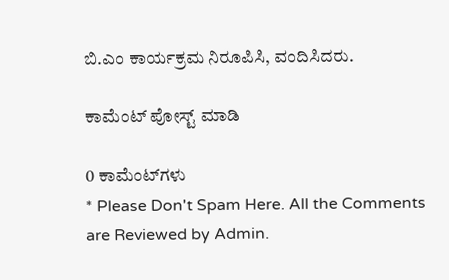ಬಿ.ಎಂ ಕಾರ್ಯಕ್ರಮ ನಿರೂಪಿಸಿ, ವಂದಿಸಿದರು.

ಕಾಮೆಂಟ್‌‌ ಪೋಸ್ಟ್‌ ಮಾಡಿ

0 ಕಾಮೆಂಟ್‌ಗಳು
* Please Don't Spam Here. All the Comments are Reviewed by Admin.